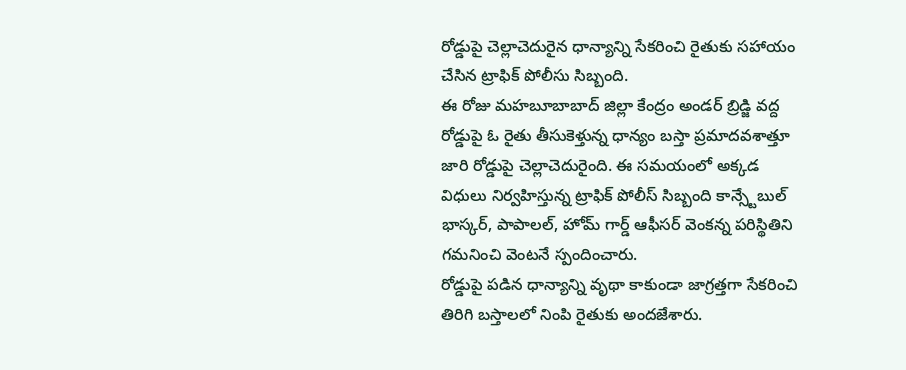రోడ్డుపై చెల్లాచెదురైన ధాన్యాన్ని సేకరించి రైతుకు సహాయం చేసిన ట్రాఫిక్ పోలీసు సిబ్బంది.
ఈ రోజు మహబూబాబాద్ జిల్లా కేంద్రం అండర్ బ్రిడ్జి వద్ద రోడ్డుపై ఓ రైతు తీసుకెళ్తున్న ధాన్యం బస్తా ప్రమాదవశాత్తూ జారి రోడ్డుపై చెల్లాచెదురైంది. ఈ సమయంలో అక్కడ విధులు నిర్వహిస్తున్న ట్రాఫిక్ పోలీస్ సిబ్బంది కాన్స్టేబుల్ భాస్కర్, పాపాలల్, హోమ్ గార్డ్ ఆఫీసర్ వెంకన్న పరిస్థితిని గమనించి వెంటనే స్పందించారు.
రోడ్డుపై పడిన ధాన్యాన్ని వృథా కాకుండా జాగ్రత్తగా సేకరించి తిరిగి బస్తాలలో నింపి రైతుకు అందజేశారు.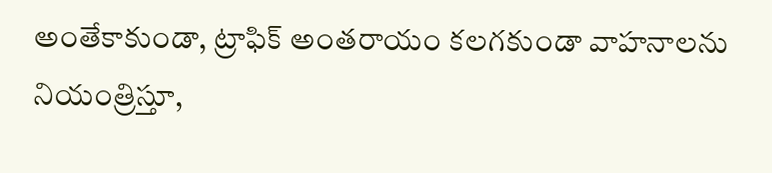అంతేకాకుండా, ట్రాఫిక్ అంతరాయం కలగకుండా వాహనాలను నియంత్రిస్తూ,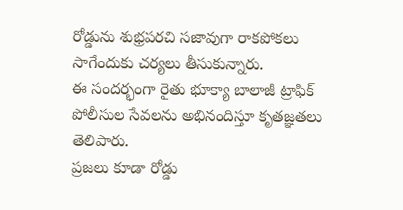రోడ్డును శుభ్రపరచి సజావుగా రాకపోకలు సాగేందుకు చర్యలు తీసుకున్నారు.
ఈ సందర్భంగా రైతు భూక్యా బాలాజీ ట్రాఫిక్ పోలీసుల సేవలను అభినందిస్తూ కృతజ్ఞతలు తెలిపారు.
ప్రజలు కూడా రోడ్డు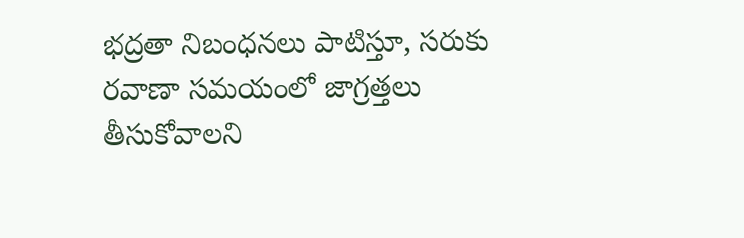భద్రతా నిబంధనలు పాటిస్తూ, సరుకు రవాణా సమయంలో జాగ్రత్తలు తీసుకోవాలని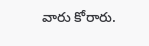వారు కోరారు.